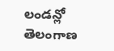లండన్లో తెలంగాణ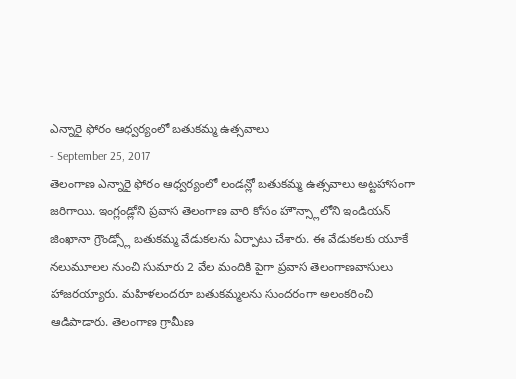ఎన్నారై ఫోరం ఆధ్వర్యంలో బతుకమ్మ ఉత్సవాలు
- September 25, 2017
తెలంగాణ ఎన్నారై ఫోరం ఆధ్వర్యంలో లండన్లో బతుకమ్మ ఉత్సవాలు అట్టహాసంగా జరిగాయి. ఇంగ్లండ్లోని ప్రవాస తెలంగాణ వారి కోసం హౌన్స్లాలోని ఇండియన్ జింఖానా గ్రౌండ్స్లో బతుకమ్మ వేడుకలను ఏర్పాటు చేశారు. ఈ వేడుకలకు యూకే నలుమూలల నుంచి సుమారు 2 వేల మందికి పైగా ప్రవాస తెలంగాణవాసులు హాజరయ్యారు. మహిళలందరూ బతుకమ్మలను సుందరంగా అలంకరించి ఆడిపాడారు. తెలంగాణ గ్రామీణ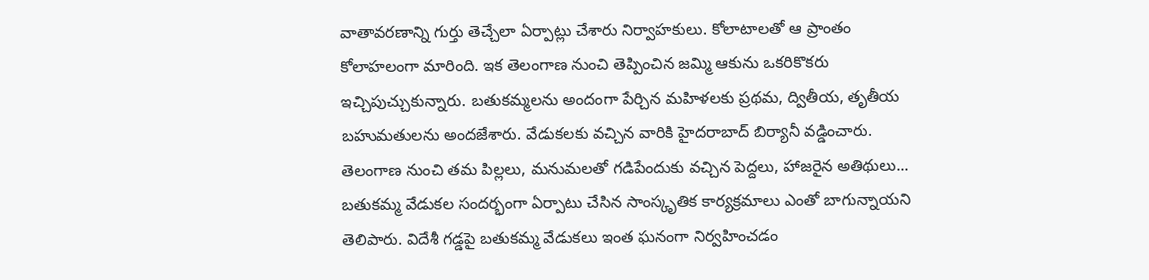వాతావరణాన్ని గుర్తు తెచ్చేలా ఏర్పాట్లు చేశారు నిర్వాహకులు. కోలాటాలతో ఆ ప్రాంతం కోలాహలంగా మారింది. ఇక తెలంగాణ నుంచి తెప్పించిన జమ్మి ఆకును ఒకరికొకరు ఇచ్చిపుచ్చుకున్నారు. బతుకమ్మలను అందంగా పేర్చిన మహిళలకు ప్రథమ, ద్వితీయ, తృతీయ బహుమతులను అందజేశారు. వేడుకలకు వచ్చిన వారికి హైదరాబాద్ బిర్యానీ వడ్డించారు. తెలంగాణ నుంచి తమ పిల్లలు, మనుమలతో గడిపేందుకు వచ్చిన పెద్దలు, హాజరైన అతిథులు... బతుకమ్మ వేడుకల సందర్భంగా ఏర్పాటు చేసిన సాంస్కృతిక కార్యక్రమాలు ఎంతో బాగున్నాయని తెలిపారు. విదేశీ గడ్డపై బతుకమ్మ వేడుకలు ఇంత ఘనంగా నిర్వహించడం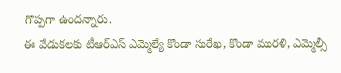గొప్పగా ఉందన్నారు.
ఈ వేడుకలకు టీఆర్ఎస్ ఎమ్మెల్యే కొండా సురేఖ, కొండా మురళి, ఎమ్మెల్సీ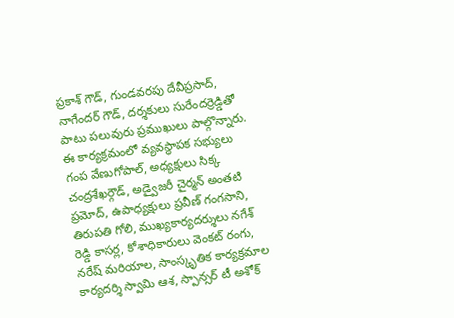ప్రకాశ్ గౌడ్, గుండవరపు దేవీప్రసాద్, నాగేందర్ గౌడ్, దర్శకులు సురేందర్రెడ్డితో పాటు పలువురు ప్రముఖులు పాల్గొన్నారు. ఈ కార్యక్రమంలో వ్యవస్థాపక సభ్యులు గంప వేణుగోపాల్, అధ్యక్షులు సిక్క చంద్రశేఖర్గౌడ్, అడ్వైజరీ చైర్మన్ అంతటి ప్రమోద్, ఉపాధ్యక్షులు ప్రవీణ్ గంగసాని, తిరుపతి గోలి, ముఖ్యకార్యదర్శులు నగేశ్ రెడ్డి కాసర్ల, కోశాధికారులు వెంకట్ రంగు, నరేష్ మరియాల, సాంస్కృతిక కార్యక్రమాల కార్యదర్శి స్వామి ఆశ, స్పాన్సర్ టీ అశోక్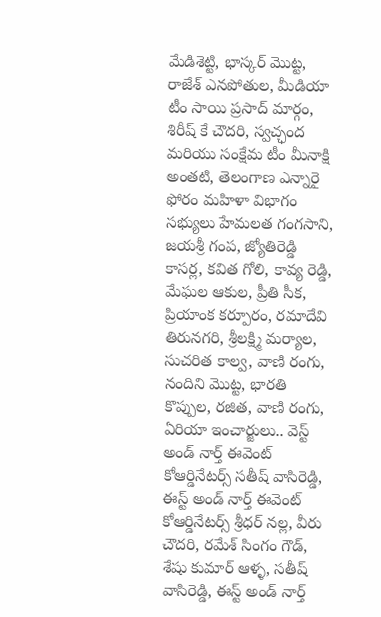మేడిశెట్టి, భాస్కర్ మొట్ట, రాజేశ్ ఎనపోతుల, మీడియా టీం సాయి ప్రసాద్ మార్గం, శిరీష్ కే చౌదరి, స్వచ్ఛంద మరియు సంక్షేమ టీం మీనాక్షి అంతటి, తెలంగాణ ఎన్నారై ఫోరం మహిళా విభాగం సభ్యులు హేమలత గంగసాని, జయశ్రీ గంప, జ్యోతిరెడ్డి కాసర్ల, కవిత గోలి, కావ్య రెడ్డి, మేఘల ఆకుల, ప్రీతి సీక, ప్రియాంక కర్పూరం, రమాదేవి తిరునగరి, శ్రీలక్ష్మి మర్యాల, సుచరిత కాల్వ, వాణి రంగు, నందిని మొట్ట, భారతి కొప్పుల, రజిత, వాణి రంగు, ఏరియా ఇంచార్జులు.. వెస్ట్ అండ్ నార్త్ ఈవెంట్ కోఆర్డినేటర్స్ సతీష్ వాసిరెడ్డి, ఈస్ట్ అండ్ నార్త్ ఈవెంట్ కోఆర్డినేటర్స్ శ్రీధర్ నల్ల, వీరు చౌదరి, రమేశ్ సింగం గౌడ్, శేషు కుమార్ ఆళ్ళ, సతీష్ వాసిరెడ్డి, ఈస్ట్ అండ్ నార్త్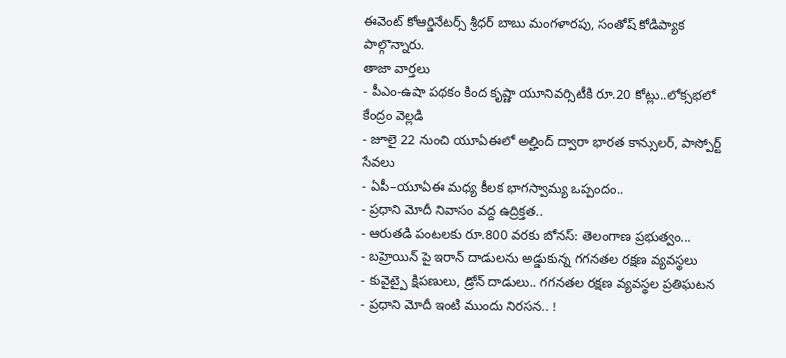ఈవెంట్ కోఆర్డినేటర్స్ శ్రీధర్ బాబు మంగళారపు, సంతోష్ కోడిప్యాక పాల్గొన్నారు.
తాజా వార్తలు
- పీఎం-ఉషా పథకం కింద కృష్ణా యూనివర్సిటీకి రూ.20 కోట్లు..లోక్సభలో కేంద్రం వెల్లడి
- జూలై 22 నుంచి యూఏఈలో అల్హింద్ ద్వారా భారత కాన్సులర్, పాస్పోర్ట్ సేవలు
- ఏపీ–యూఏఈ మధ్య కీలక భాగస్వామ్య ఒప్పందం..
- ప్రధాని మోదీ నివాసం వద్ద ఉద్రిక్తత..
- ఆరుతడి పంటలకు రూ.800 వరకు బోనస్: తెలంగాణ ప్రభుత్వం...
- బహ్రెయిన్ పై ఇరాన్ దాడులను అడ్డుకున్న గగనతల రక్షణ వ్యవస్థలు
- కువైట్పై క్షిపణులు, డ్రోన్ దాడులు.. గగనతల రక్షణ వ్యవస్థల ప్రతిఘటన
- ప్రధాని మోదీ ఇంటి ముందు నిరసన.. !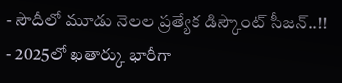- సౌదీలో మూడు నెలల ప్రత్యేక డిస్కౌంట్ సీజన్..!!
- 2025లో ఖతార్కు భారీగా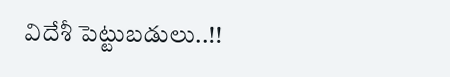విదేశీ పెట్టుబడులు..!!